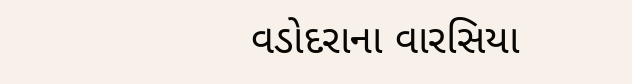વડોદરાના વારસિયા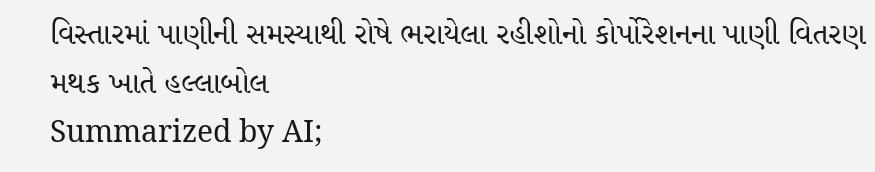વિસ્તારમાં પાણીની સમસ્યાથી રોષે ભરાયેલા રહીશોનો કોર્પોરેશનના પાણી વિતરણ મથક ખાતે હલ્લાબોલ
Summarized by AI;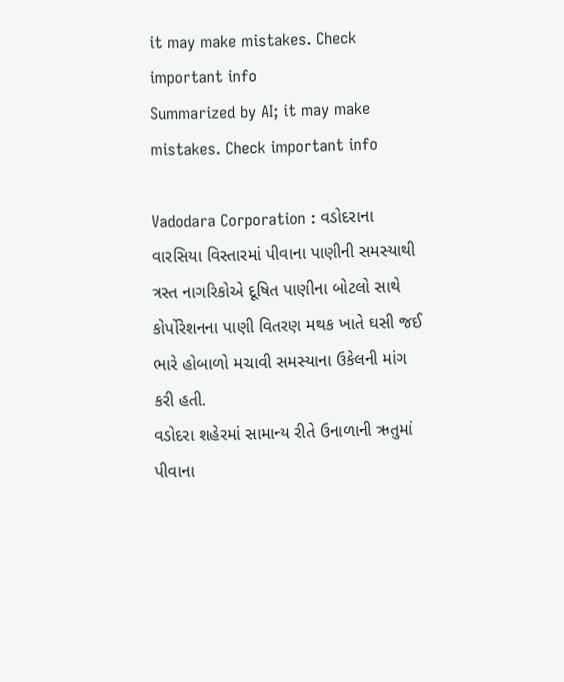it may make mistakes. Check important info
Summarized by AI; it may make mistakes. Check important info

Vadodara Corporation : વડોદરાના વારસિયા વિસ્તારમાં પીવાના પાણીની સમસ્યાથી ત્રસ્ત નાગરિકોએ દૂષિત પાણીના બોટલો સાથે કોર્પોરેશનના પાણી વિતરણ મથક ખાતે ઘસી જઈ ભારે હોબાળો મચાવી સમસ્યાના ઉકેલની માંગ કરી હતી.
વડોદરા શહેરમાં સામાન્ય રીતે ઉનાળાની ઋતુમાં પીવાના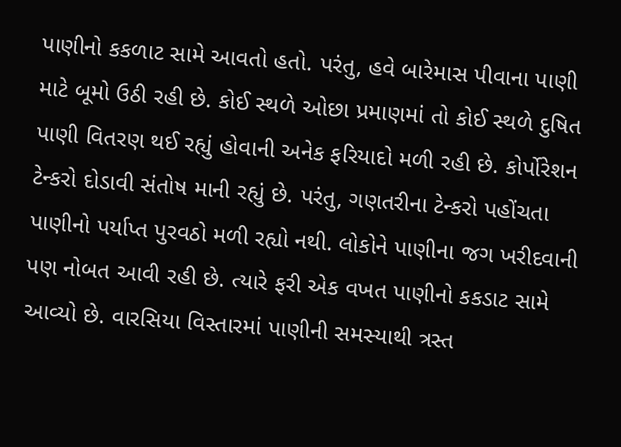પાણીનો કકળાટ સામે આવતો હતો. પરંતુ, હવે બારેમાસ પીવાના પાણી માટે બૂમો ઉઠી રહી છે. કોઈ સ્થળે ઓછા પ્રમાણમાં તો કોઈ સ્થળે દુષિત પાણી વિતરણ થઈ રહ્યું હોવાની અનેક ફરિયાદો મળી રહી છે. કોર્પોરેશન ટેન્કરો દોડાવી સંતોષ માની રહ્યું છે. પરંતુ, ગણતરીના ટેન્કરો પહોંચતા પાણીનો પર્યાપ્ત પુરવઠો મળી રહ્યો નથી. લોકોને પાણીના જગ ખરીદવાની પણ નોબત આવી રહી છે. ત્યારે ફરી એક વખત પાણીનો કકડાટ સામે આવ્યો છે. વારસિયા વિસ્તારમાં પાણીની સમસ્યાથી ત્રસ્ત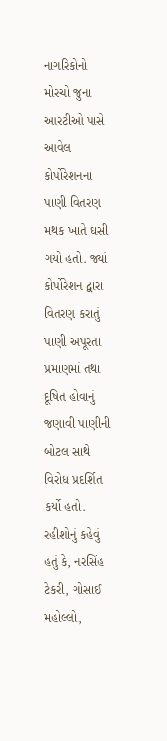નાગરિકોનો મોરચો જુના આરટીઓ પાસે આવેલ કોર્પોરેશનના પાણી વિતરણ મથક ખાતે ઘસી ગયો હતો. જ્યાં કોર્પોરેશન દ્વારા વિતરણ કરાતું પાણી અપૂરતા પ્રમાણમાં તથા દૂષિત હોવાનું જણાવી પાણીની બોટલ સાથે વિરોધ પ્રદર્શિત કર્યો હતો. રહીશોનું કહેવું હતું કે, નરસિંહ ટેકરી, ગોસાઈ મહોલ્લો,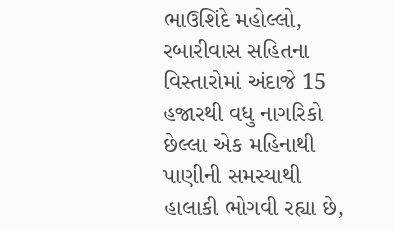ભાઉશિંદે મહોલ્લો, રબારીવાસ સહિતના વિસ્તારોમાં અંદાજે 15 હજારથી વધુ નાગરિકો છેલ્લા એક મહિનાથી પાણીની સમસ્યાથી હાલાકી ભોગવી રહ્યા છે,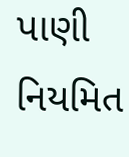પાણી નિયમિત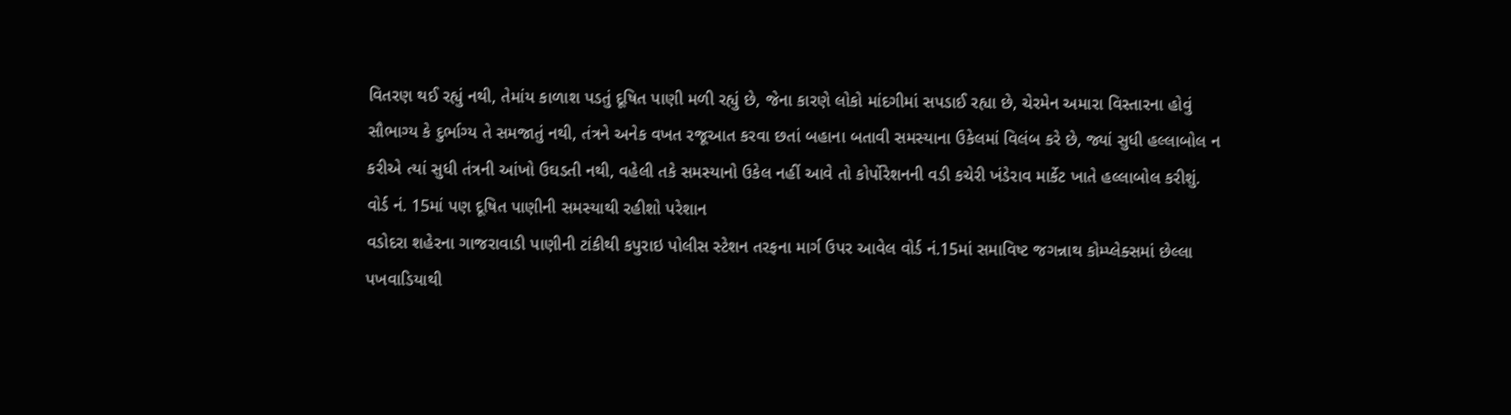વિતરણ થઈ રહ્યું નથી, તેમાંય કાળાશ પડતું દૂષિત પાણી મળી રહ્યું છે, જેના કારણે લોકો માંદગીમાં સપડાઈ રહ્યા છે, ચેરમેન અમારા વિસ્તારના હોવું સૌભાગ્ય કે દુર્ભાગ્ય તે સમજાતું નથી, તંત્રને અનેક વખત રજૂઆત કરવા છતાં બહાના બતાવી સમસ્યાના ઉકેલમાં વિલંબ કરે છે, જ્યાં સુધી હલ્લાબોલ ન કરીએ ત્યાં સુધી તંત્રની આંખો ઉઘડતી નથી, વહેલી તકે સમસ્યાનો ઉકેલ નહીં આવે તો કોર્પોરેશનની વડી કચેરી ખંડેરાવ માર્કેટ ખાતે હલ્લાબોલ કરીશું.
વોર્ડ નં. 15માં પણ દૂષિત પાણીની સમસ્યાથી રહીશો પરેશાન
વડોદરા શહેરના ગાજરાવાડી પાણીની ટાંકીથી કપુરાઇ પોલીસ સ્ટેશન તરફના માર્ગ ઉપર આવેલ વોર્ડ નં.15માં સમાવિષ્ટ જગન્નાથ કોમ્પ્લેક્સમાં છેલ્લા પખવાડિયાથી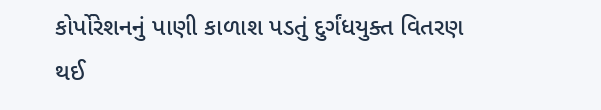કોર્પોરેશનનું પાણી કાળાશ પડતું દુર્ગંધયુક્ત વિતરણ થઈ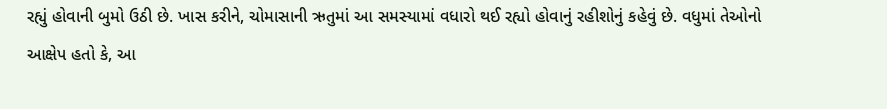રહ્યું હોવાની બુમો ઉઠી છે. ખાસ કરીને, ચોમાસાની ઋતુમાં આ સમસ્યામાં વધારો થઈ રહ્યો હોવાનું રહીશોનું કહેવું છે. વધુમાં તેઓનો આક્ષેપ હતો કે, આ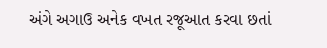અંગે અગાઉ અનેક વખત રજૂઆત કરવા છતાં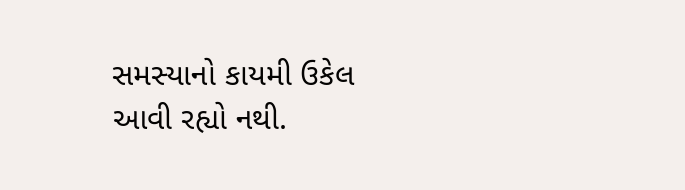સમસ્યાનો કાયમી ઉકેલ આવી રહ્યો નથી.